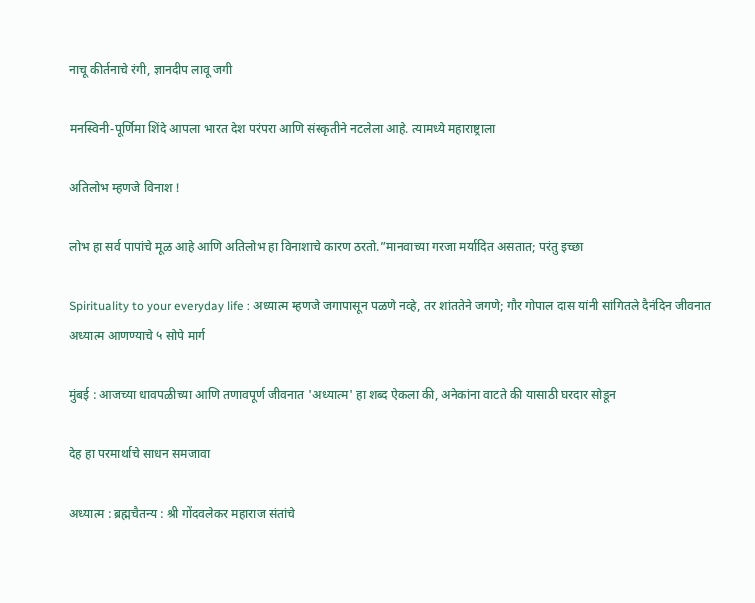नाचू कीर्तनाचे रंगी, ज्ञानदीप लावू जगी

मनस्विनी-पूर्णिमा शिंदे आपला भारत देश परंपरा आणि संस्कृतीने नटलेला आहे. त्यामध्ये महाराष्ट्राला

अतिलोभ म्हणजे विनाश !

लोभ हा सर्व पापांचे मूळ आहे आणि अतिलोभ हा विनाशाचे कारण ठरतो.”मानवाच्या गरजा मर्यादित असतात; परंतु इच्छा

Spirituality to your everyday life : अध्यात्म म्हणजे जगापासून पळणे नव्हे, तर शांततेने जगणे; गौर गोपाल दास यांनी सांगितले दैनंदिन जीवनात अध्यात्म आणण्याचे ५ सोपे मार्ग

मुंबई : आजच्या धावपळीच्या आणि तणावपूर्ण जीवनात 'अध्यात्म' हा शब्द ऐकला की, अनेकांना वाटते की यासाठी घरदार सोडून

देह हा परमार्थाचे साधन समजावा

अध्यात्म : ब्रह्मचैतन्य : श्री गोंदवलेकर महाराज संतांचे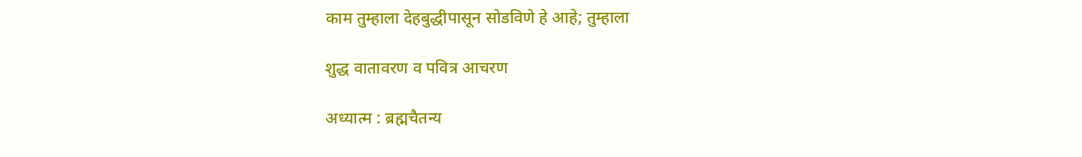काम तुम्हाला देहबुद्धीपासून सोडविणे हे आहे; तुम्हाला

शुद्ध वातावरण व पवित्र आचरण

अध्यात्म : ब्रह्मचैतन्य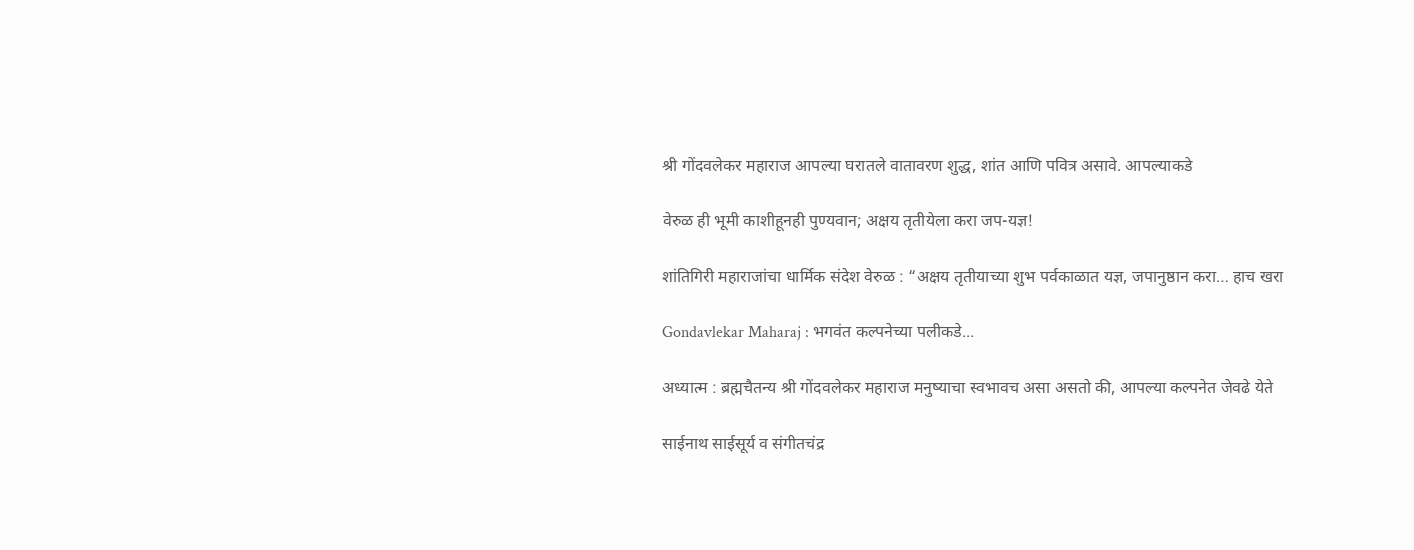श्री गोंदवलेकर महाराज आपल्या घरातले वातावरण शुद्ध, शांत आणि पवित्र असावे. आपल्याकडे

वेरुळ ही भूमी काशीहूनही पुण्यवान; अक्षय तृतीयेला करा जप-यज्ञ!

शांतिगिरी महाराजांचा धार्मिक संदेश वेरुळ : “अक्षय तृतीयाच्या शुभ पर्वकाळात यज्ञ, जपानुष्ठान करा… हाच खरा

Gondavlekar Maharaj : भगवंत कल्पनेच्या पलीकडे...

अध्यात्म : ब्रह्मचैतन्य श्री गोंदवलेकर महाराज मनुष्याचा स्वभावच असा असतो की, आपल्या कल्पनेत जेवढे येते

साईनाथ साईसूर्य व संगीतचंद्र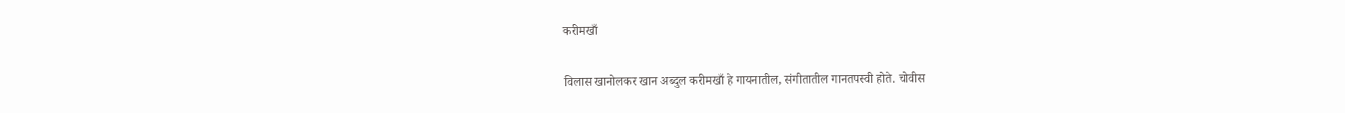करीमखाँ

विलास खानोलकर खान अब्दुल करीमखाँ हे गायनातील, संगीतातील गानतपस्वी होते. चोवीस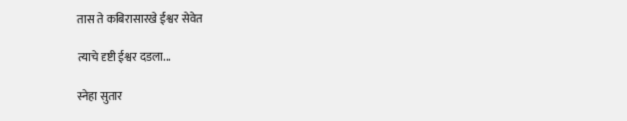तास ते कबिरासारखे ईश्वर सेवेत

त्याचे दृष्टी ईश्वर दडला...

स्नेहा सुतार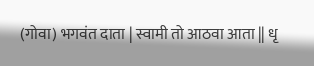(गोवा) भगवंत दाता | स्वामी तो आठवा आता || धृ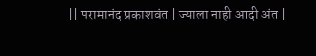|| परामानंद प्रकाशवंत | ज्याला नाही आदी अंत |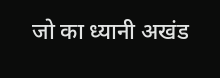जो का ध्यानी अखंड